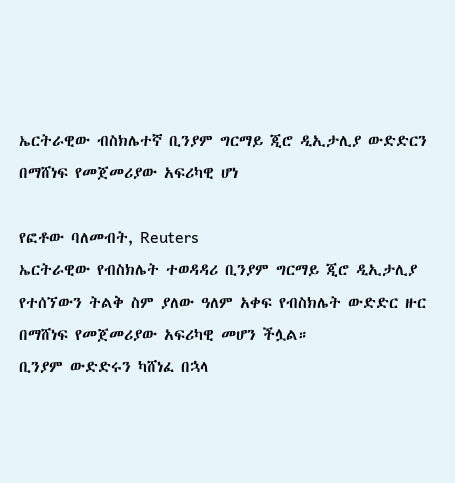ኤርትራዊው ብስክሌተኛ ቢንያም ግርማይ ጂሮ ዲኢታሊያ ውድድርን በማሸነፍ የመጀመሪያው አፍሪካዊ ሆነ

የፎቶው ባለመብት, Reuters
ኤርትራዊው የብስክሌት ተወዳዳሪ ቢንያም ግርማይ ጂሮ ዲኢታሊያ የተሰኘውን ትልቅ ስም ያለው ዓለም አቀፍ የብስክሌት ውድድር ዙር በማሸነፍ የመጀመሪያው አፍሪካዊ መሆን ችሏል።
ቢንያም ውድድሩን ካሸነፈ በኋላ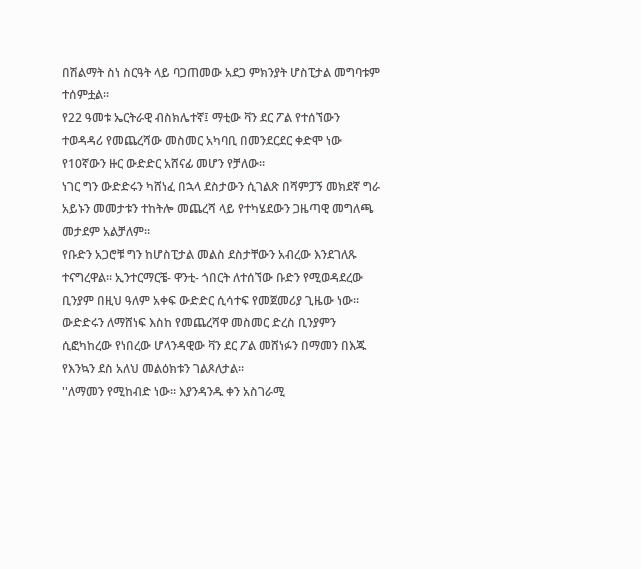በሽልማት ስነ ስርዓት ላይ ባጋጠመው አደጋ ምክንያት ሆስፒታል መግባቱም ተሰምቷል።
የ22 ዓመቱ ኤርትራዊ ብስክሌተኛ፤ ማቲው ቫን ደር ፖል የተሰኘውን ተወዳዳሪ የመጨረሻው መስመር አካባቢ በመንደርደር ቀድሞ ነው የ10ኛውን ዙር ውድድር አሸናፊ መሆን የቻለው።
ነገር ግን ውድድሩን ካሸነፈ በኋላ ደስታውን ሲገልጽ በሻምፓኝ መክደኛ ግራ አይኑን መመታቱን ተከትሎ መጨረሻ ላይ የተካሄደውን ጋዜጣዊ መግለጫ መታደም አልቻለም።
የቡድን አጋሮቹ ግን ከሆስፒታል መልስ ደስታቸውን አብረው እንደገለጹ ተናግረዋል። ኢንተርማርቼ- ዋንቲ- ጎበርት ለተሰኘው ቡድን የሚወዳደረው ቢንያም በዚህ ዓለም አቀፍ ውድድር ሲሳተፍ የመጀመሪያ ጊዜው ነው።
ውድድሩን ለማሸነፍ እስከ የመጨረሻዋ መስመር ድረስ ቢንያምን ሲፎካከረው የነበረው ሆላንዳዊው ቫን ደር ፖል መሸነፉን በማመን በእጁ የእንኳን ደስ አለህ መልዕክቱን ገልጾለታል።
''ለማመን የሚከብድ ነው። እያንዳንዱ ቀን አስገራሚ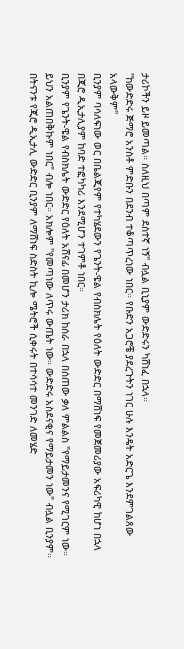ታሪኮችን ይዞ ይመጣል። ስለዚህ በጣም ደስተኛ ነኝ'' ብሏል ቢኒያም ውድድሩን ካሸነፈ በኋላ።
''ከውድድሩ ጅማሮ አንስቶ ምድቡን በደንብ ተቆጣጥረነው ነበር። የቡድን አጋሮቼ ያደረጉትን ነገር ሁሉ እንዴት አድርጌ እንደምገልጸው አላውቅም''
ቢንያም ባሳለፍነው ወር በቤልጂየም የተካሄደውን የጌንት-ዌል የብስክሌት የዕለት ውድድር በማሸነፍ የመጀመሪያው አፍሪካዊ ከሆነ በኋላ በጂሮ ዲኢታሊያም ከባድ ተፎካካሪ እንደሚሆን ተገምቶ ነበር።
ቢንያም የጌንት-ዌል የብስክሌት ውድድር የዕለት አሸናፊ በመሆን ታሪክ ከሰራ በኋላ በሰጠው ቃለ ምልልስ "የማይታመንና የሚገርም ነው። ይህን አልጠበቅኩም ነበር" ብሎ ነበር። አክሎም ''የመጣነው ለጥሩ ውጤት ነው። ውድድሩ አስደናቂና የማይታመን ነው" ብሏል ቢንያም።
በትናንቱ የጂሮ ዲኢታሊ ውድድር ቢንያም ለማሸነፍ ስድስት ኪሎ ሜትሮች ሲቀሩት በተሳሳተ መንገድ ለመሄድ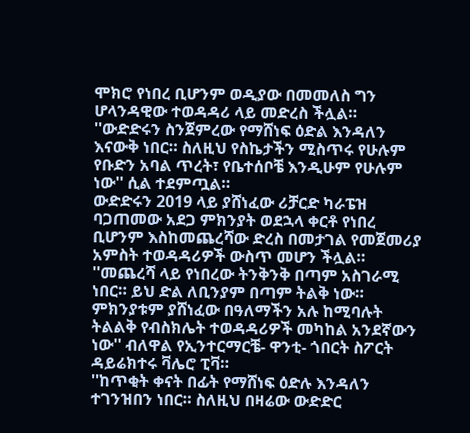ሞክሮ የነበረ ቢሆንም ወዲያው በመመለስ ግን ሆላንዳዊው ተወዳዳሪ ላይ መድረስ ችሏል።
''ውድድሩን ስንጀምረው የማሸነፍ ዕድል እንዳለን እናውቅ ነበር። ስለዚህ የስኬታችን ሚስጥሩ የሁሉም የቡድን አባል ጥረት፣ የቤተሰቦቼ እንዲሁም የሁሉም ነው'' ሲል ተደምጧል።
ውድድሩን 2019 ላይ ያሸነፈው ሪቻርድ ካራፔዝ ባጋጠመው አደጋ ምክንያት ወደኋላ ቀርቶ የነበረ ቢሆንም እስከመጨረሻው ድረስ በመታገል የመጀመሪያ አምስት ተወዳዳሪዎች ውስጥ መሆን ችሏል።
''መጨረሻ ላይ የነበረው ትንቅንቅ በጣም አስገራሚ ነበር። ይህ ድል ለቢንያም በጣም ትልቅ ነው። ምክንያቱም ያሸነፈው በዓለማችን አሉ ከሚባሉት ትልልቅ የብስክሌት ተወዳዳሪዎች መካከል አንደኛውን ነው'' ብለዋል የኢንተርማርቼ- ዋንቲ- ጎበርት ስፖርት ዳይሬክተሩ ቫሌሮ ፒቫ።
''ከጥቂት ቀናት በፊት የማሸነፍ ዕድሉ እንዳለን ተገንዝበን ነበር። ስለዚህ በዛሬው ውድድር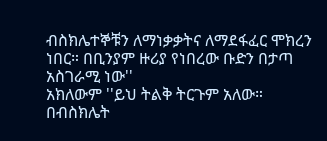ብስክሌተኞቹን ለማነቃቃትና ለማደፋፈር ሞክረን ነበር። በቢንያም ዙሪያ የነበረው ቡድን በታጣ አስገራሚ ነው''
አክለውም ''ይህ ትልቅ ትርጉም አለው። በብስክሌት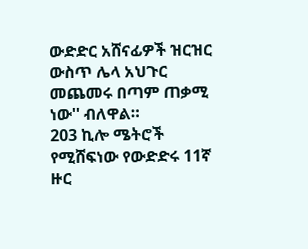ውድድር አሸናፊዎች ዝርዝር ውስጥ ሌላ አህጉር መጨመሩ በጣም ጠቃሚ ነው'' ብለዋል።
203 ኪሎ ሜትሮች የሚሸፍነው የውድድሩ 11ኛ ዙር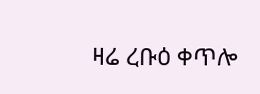ዛሬ ረቡዕ ቀጥሎ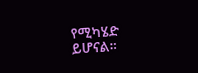የሚካሄድ ይሆናል።